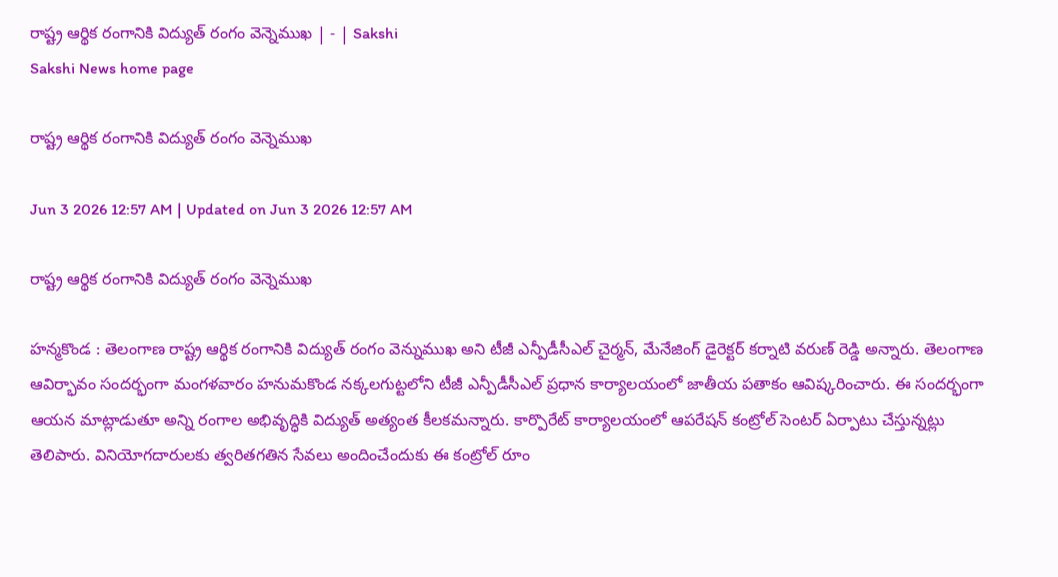రాష్ట్ర ఆర్థిక రంగానికి విద్యుత్‌ రంగం వెన్నెముఖ | - | Sakshi
Sakshi News home page

రాష్ట్ర ఆర్థిక రంగానికి విద్యుత్‌ రంగం వెన్నెముఖ

Jun 3 2026 12:57 AM | Updated on Jun 3 2026 12:57 AM

రాష్ట్ర ఆర్థిక రంగానికి విద్యుత్‌ రంగం వెన్నెముఖ

హన్మకొండ : తెలంగాణ రాష్ట్ర ఆర్థిక రంగానికి విద్యుత్‌ రంగం వెన్నుముఖ అని టీజీ ఎన్పీడీసీఎల్‌ చైర్మన్‌, మేనేజింగ్‌ డైరెక్టర్‌ కర్నాటి వరుణ్‌ రెడ్డి అన్నారు. తెలంగాణ ఆవిర్భావం సందర్భంగా మంగళవారం హనుమకొండ నక్కలగుట్టలోని టీజీ ఎన్పీడీసీఎల్‌ ప్రధాన కార్యాలయంలో జాతీయ పతాకం ఆవిష్కరించారు. ఈ సందర్భంగా ఆయన మాట్లాడుతూ అన్ని రంగాల అభివృద్ధికి విద్యుత్‌ అత్యంత కీలకమన్నారు. కార్పొరేట్‌ కార్యాలయంలో ఆపరేషన్‌ కంట్రోల్‌ సెంటర్‌ ఏర్పాటు చేస్తున్నట్లు తెలిపారు. వినియోగదారులకు త్వరితగతిన సేవలు అందించేందుకు ఈ కంట్రోల్‌ రూం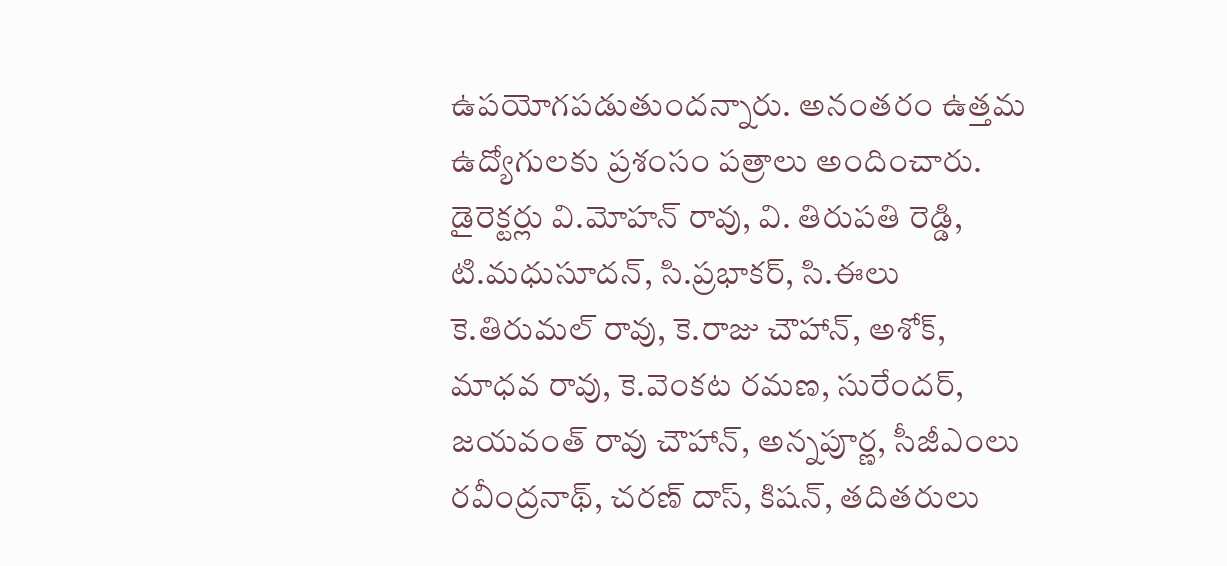ఉపయోగపడుతుందన్నారు. అనంతరం ఉత్తమ ఉద్యోగులకు ప్రశంసం పత్రాలు అందించారు. డైరెక్టర్లు వి.మోహన్‌ రావు, వి. తిరుపతి రెడ్డి, టి.మధుసూదన్‌, సి.ప్రభాకర్‌, సి.ఈలు కె.తిరుమల్‌ రావు, కె.రాజు చౌహాన్‌, అశోక్‌, మాధవ రావు, కె.వెంకట రమణ, సురేందర్‌, జయవంత్‌ రావు చౌహాన్‌, అన్నపూర్ణ, సీజీఎంలు రవీంద్రనాథ్‌, చరణ్‌ దాస్‌, కిషన్‌, తదితరులు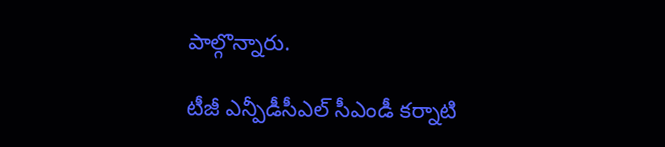పాల్గొన్నారు.

టీజీ ఎన్పీడీసీఎల్‌ సీఎండీ కర్నాటి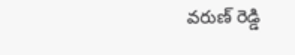వరుణ్‌ రెడ్డి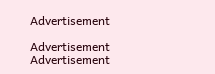Advertisement

Advertisement
Advertisement